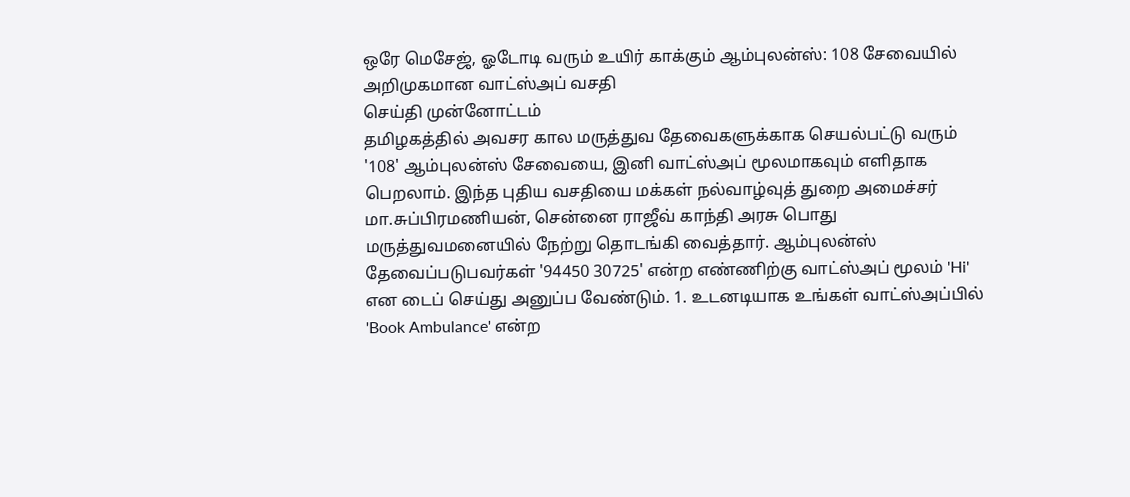ஒரே மெசேஜ், ஓடோடி வரும் உயிர் காக்கும் ஆம்புலன்ஸ்: 108 சேவையில் அறிமுகமான வாட்ஸ்அப் வசதி
செய்தி முன்னோட்டம்
தமிழகத்தில் அவசர கால மருத்துவ தேவைகளுக்காக செயல்பட்டு வரும் '108' ஆம்புலன்ஸ் சேவையை, இனி வாட்ஸ்அப் மூலமாகவும் எளிதாக பெறலாம். இந்த புதிய வசதியை மக்கள் நல்வாழ்வுத் துறை அமைச்சர் மா.சுப்பிரமணியன், சென்னை ராஜீவ் காந்தி அரசு பொது மருத்துவமனையில் நேற்று தொடங்கி வைத்தார். ஆம்புலன்ஸ் தேவைப்படுபவர்கள் '94450 30725' என்ற எண்ணிற்கு வாட்ஸ்அப் மூலம் 'Hi' என டைப் செய்து அனுப்ப வேண்டும். 1. உடனடியாக உங்கள் வாட்ஸ்அப்பில் 'Book Ambulance' என்ற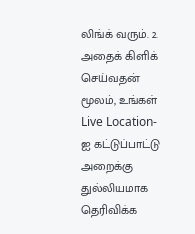லிங்க் வரும். 2. அதைக் கிளிக் செய்வதன் மூலம், உங்கள் Live Location-ஐ கட்டுப்பாட்டு அறைக்கு துல்லியமாக தெரிவிக்க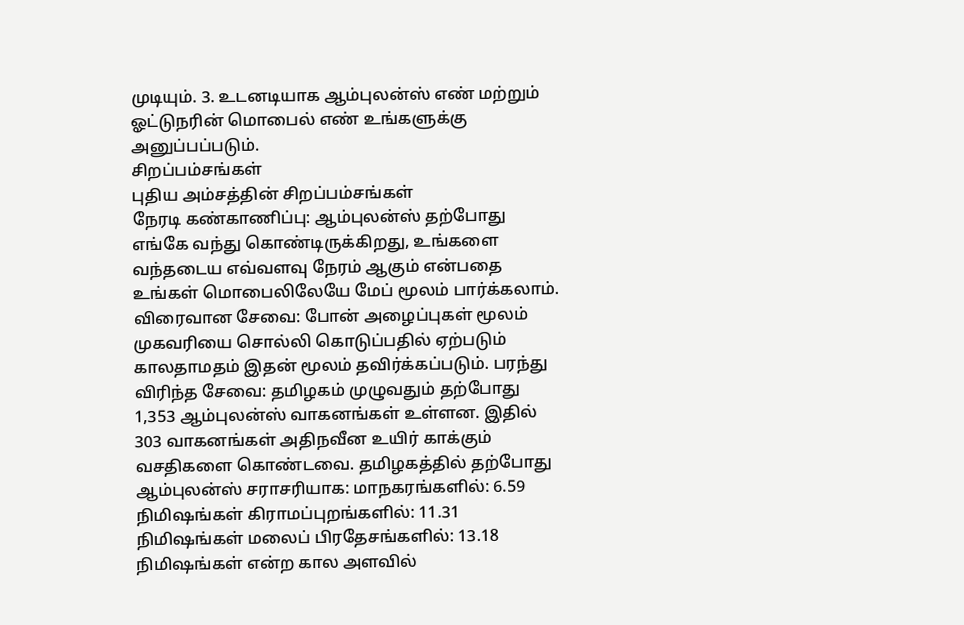முடியும். 3. உடனடியாக ஆம்புலன்ஸ் எண் மற்றும் ஓட்டுநரின் மொபைல் எண் உங்களுக்கு அனுப்பப்படும்.
சிறப்பம்சங்கள்
புதிய அம்சத்தின் சிறப்பம்சங்கள்
நேரடி கண்காணிப்பு: ஆம்புலன்ஸ் தற்போது எங்கே வந்து கொண்டிருக்கிறது, உங்களை வந்தடைய எவ்வளவு நேரம் ஆகும் என்பதை உங்கள் மொபைலிலேயே மேப் மூலம் பார்க்கலாம். விரைவான சேவை: போன் அழைப்புகள் மூலம் முகவரியை சொல்லி கொடுப்பதில் ஏற்படும் காலதாமதம் இதன் மூலம் தவிர்க்கப்படும். பரந்து விரிந்த சேவை: தமிழகம் முழுவதும் தற்போது 1,353 ஆம்புலன்ஸ் வாகனங்கள் உள்ளன. இதில் 303 வாகனங்கள் அதிநவீன உயிர் காக்கும் வசதிகளை கொண்டவை. தமிழகத்தில் தற்போது ஆம்புலன்ஸ் சராசரியாக: மாநகரங்களில்: 6.59 நிமிஷங்கள் கிராமப்புறங்களில்: 11.31 நிமிஷங்கள் மலைப் பிரதேசங்களில்: 13.18 நிமிஷங்கள் என்ற கால அளவில்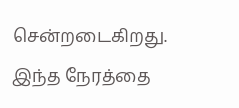சென்றடைகிறது. இந்த நேரத்தை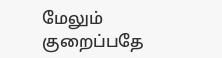மேலும் குறைப்பதே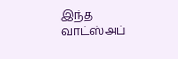இந்த வாட்ஸ்அப்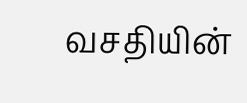வசதியின்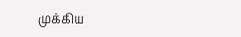முக்கிய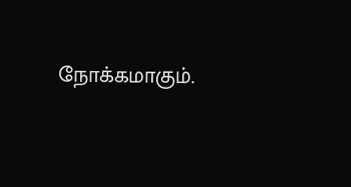நோக்கமாகும்.